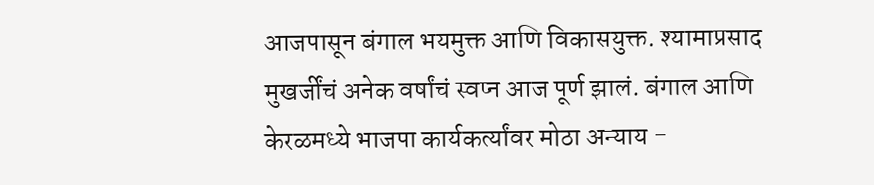आजपासून बंगाल भयमुक्त आणि विकासयुक्त. श्यामाप्रसाद मुखर्जींचं अनेक वर्षांचं स्वप्न आज पूर्ण झालं. बंगाल आणि केरळमध्ये भाजपा कार्यकर्त्यांवर मोठा अन्याय -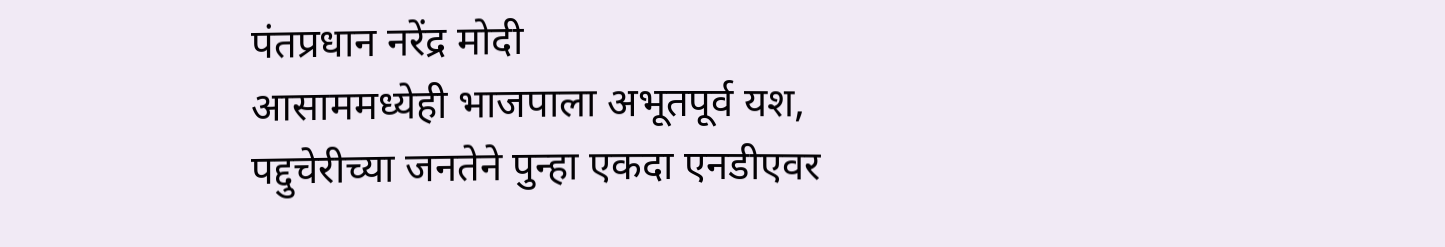पंतप्रधान नरेंद्र मोदी
आसाममध्येही भाजपाला अभूतपूर्व यश, पद्दुचेरीच्या जनतेने पुन्हा एकदा एनडीएवर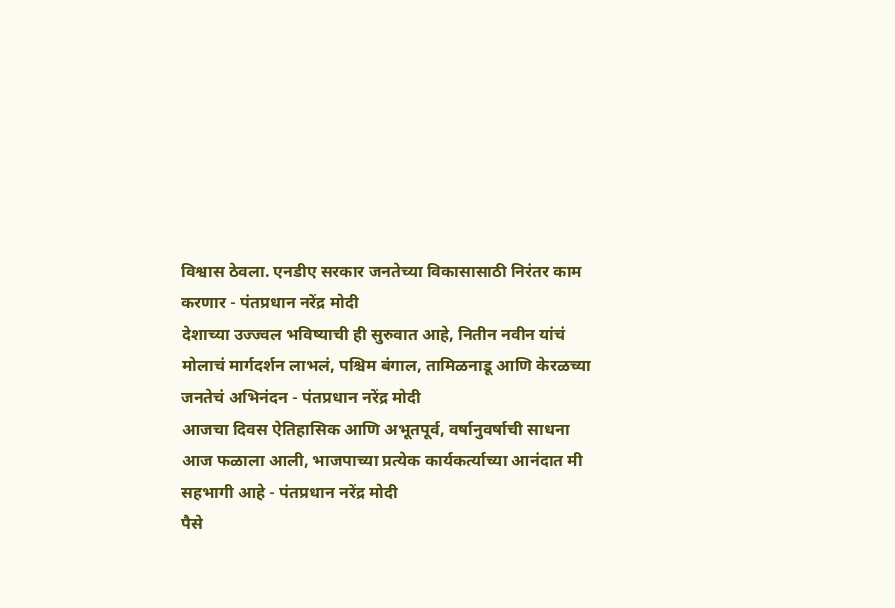विश्वास ठेवला. एनडीए सरकार जनतेच्या विकासासाठी निरंतर काम करणार - पंतप्रधान नरेंद्र मोदी
देशाच्या उज्ज्वल भविष्याची ही सुरुवात आहे, नितीन नवीन यांचं मोलाचं मार्गदर्शन लाभलं, पश्चिम बंगाल, तामिळनाडू आणि केरळच्या जनतेचं अभिनंदन - पंतप्रधान नरेंद्र मोदी
आजचा दिवस ऐतिहासिक आणि अभूतपूर्व, वर्षानुवर्षाची साधना आज फळाला आली, भाजपाच्या प्रत्येक कार्यकर्त्याच्या आनंदात मी सहभागी आहे - पंतप्रधान नरेंद्र मोदी
पैसे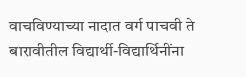वाचविण्याच्या नादात वर्ग पाचवी ते बारावीतील विद्यार्थी-विद्यार्थिनींना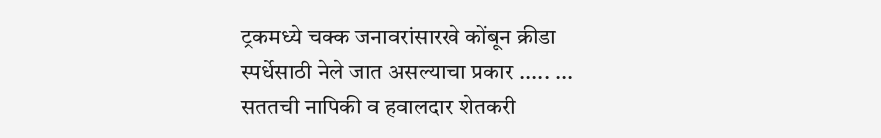ट्रकमध्ये चक्क जनावरांसारखे कोंबून क्रीडा स्पर्धेसाठी नेले जात असल्याचा प्रकार ..... ...
सततची नापिकी व हवालदार शेतकरी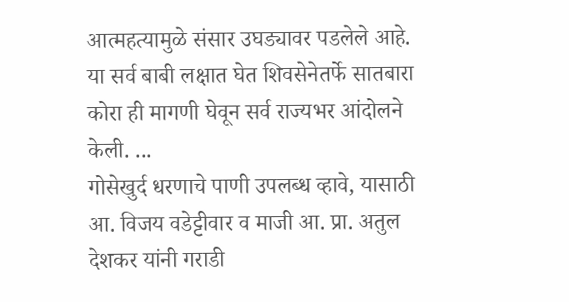आत्महत्यामुळे संसार उघड्यावर पडलेले आहे. या सर्व बाबी लक्षात घेत शिवसेनेतर्फे सातबारा कोरा ही मागणी घेवून सर्व राज्यभर आंदोलने केली. ...
गोसेखुर्द धरणाचे पाणी उपलब्ध व्हावे, यासाठी आ. विजय वडेट्टीवार व माजी आ. प्रा. अतुल देशकर यांनी गराडी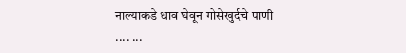नाल्याकडे धाव घेवून गोसेखुर्दचे पाणी .... ...